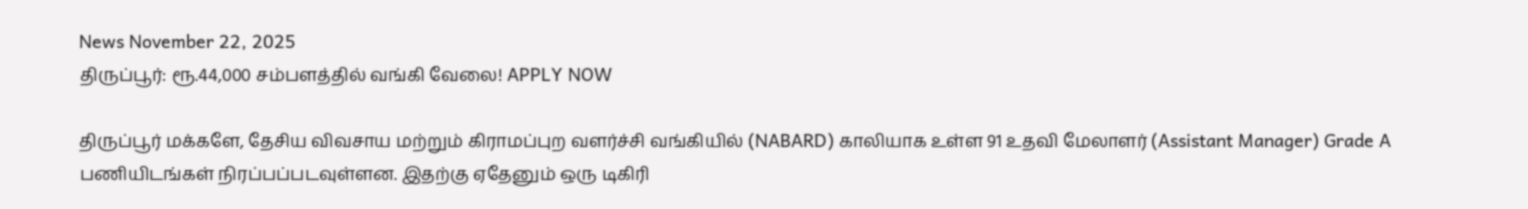News November 22, 2025
திருப்பூர்: ரூ.44,000 சம்பளத்தில் வங்கி வேலை! APPLY NOW

திருப்பூர் மக்களே, தேசிய விவசாய மற்றும் கிராமப்புற வளர்ச்சி வங்கியில் (NABARD) காலியாக உள்ள 91 உதவி மேலாளர் (Assistant Manager) Grade A பணியிடங்கள் நிரப்பப்படவுள்ளன. இதற்கு ஏதேனும் ஒரு டிகிரி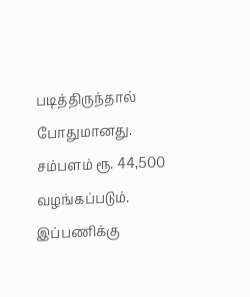படித்திருந்தால் போதுமானது. சம்பளம் ரூ. 44,500 வழங்கப்படும். இப்பணிக்கு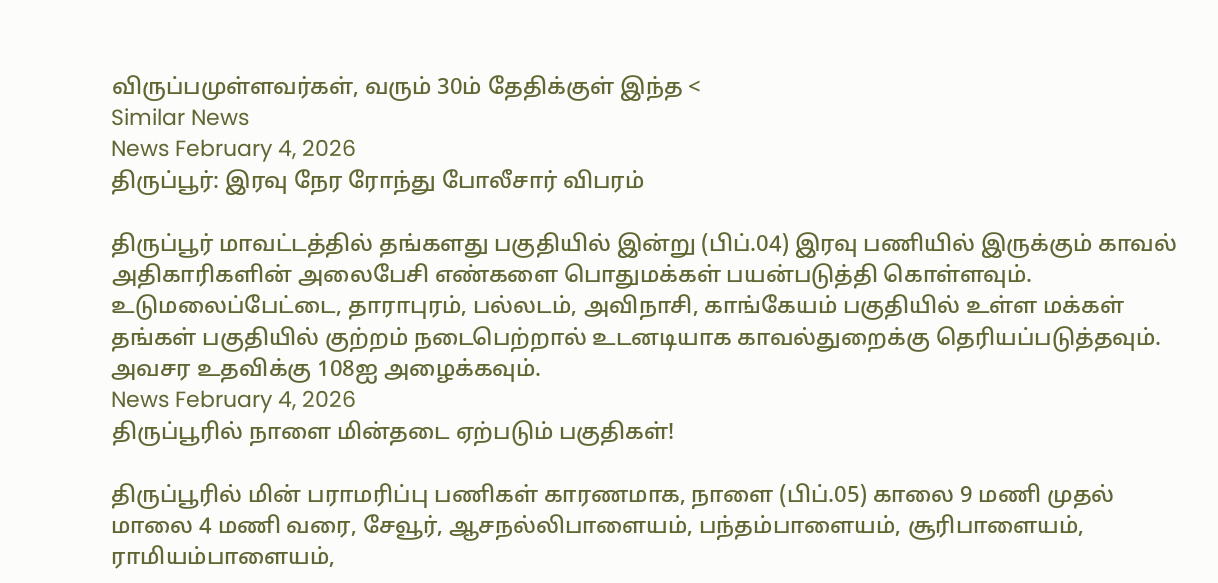விருப்பமுள்ளவர்கள், வரும் 30ம் தேதிக்குள் இந்த <
Similar News
News February 4, 2026
திருப்பூர்: இரவு நேர ரோந்து போலீசார் விபரம்

திருப்பூர் மாவட்டத்தில் தங்களது பகுதியில் இன்று (பிப்.04) இரவு பணியில் இருக்கும் காவல் அதிகாரிகளின் அலைபேசி எண்களை பொதுமக்கள் பயன்படுத்தி கொள்ளவும். உடுமலைப்பேட்டை, தாராபுரம், பல்லடம், அவிநாசி, காங்கேயம் பகுதியில் உள்ள மக்கள் தங்கள் பகுதியில் குற்றம் நடைபெற்றால் உடனடியாக காவல்துறைக்கு தெரியப்படுத்தவும். அவசர உதவிக்கு 108ஐ அழைக்கவும்.
News February 4, 2026
திருப்பூரில் நாளை மின்தடை ஏற்படும் பகுதிகள்!

திருப்பூரில் மின் பராமரிப்பு பணிகள் காரணமாக, நாளை (பிப்.05) காலை 9 மணி முதல் மாலை 4 மணி வரை, சேவூர், ஆசநல்லிபாளையம், பந்தம்பாளையம், சூரிபாளையம், ராமியம்பாளையம்,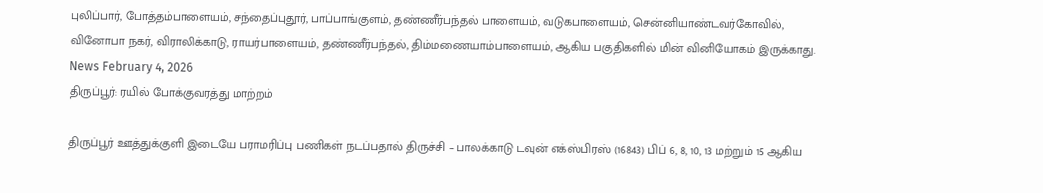புலிப்பார், போத்தம்பாளையம், சந்தைப்புதூர், பாப்பாங்குளம், தண்ணீர்பந்தல் பாளையம், வடுகபாளையம், சென்னியாண்டவர்கோவில், வினோபா நகர், விராலிக்காடு, ராயர்பாளையம், தண்ணீர்பந்தல், திம்மணையாம்பாளையம், ஆகிய பகுதிகளில் மின் வினியோகம் இருக்காது.
News February 4, 2026
திருப்பூர்: ரயில் போக்குவரத்து மாற்றம்

திருப்பூர் ஊத்துக்குளி இடையே பராமரிப்பு பணிகள் நடப்பதால் திருச்சி – பாலக்காடு டவுன் எக்ஸ்பிரஸ் (16843) பிப் 6, 8, 10, 13 மற்றும் 15 ஆகிய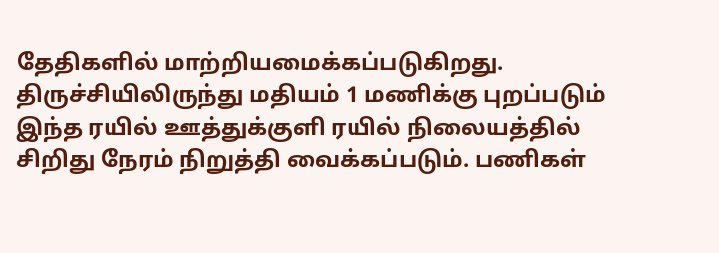தேதிகளில் மாற்றியமைக்கப்படுகிறது. திருச்சியிலிருந்து மதியம் 1 மணிக்கு புறப்படும் இந்த ரயில் ஊத்துக்குளி ரயில் நிலையத்தில் சிறிது நேரம் நிறுத்தி வைக்கப்படும். பணிகள்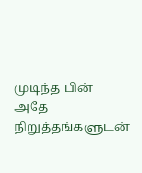முடிந்த பின் அதே நிறுத்தங்களுடன்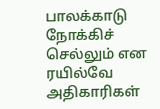பாலக்காடு நோக்கிச் செல்லும் என ரயில்வே அதிகாரிகள்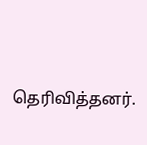தெரிவித்தனர்.